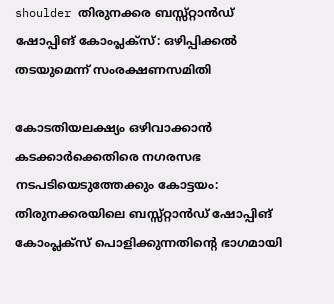shoulder തിരുനക്കര ബസ്സ്റ്റാൻഡ് ഷോപ്പിങ് കോംപ്ലക്സ്: ഒഴിപ്പിക്കൽ തടയുമെന്ന് സംരക്ഷണസമിതി

കോടതിയലക്ഷ്യം ഒഴിവാക്കാൻ കടക്കാർക്കെതിരെ നഗരസഭ നടപടിയെടുത്തേക്കും കോട്ടയം: തിരുനക്കരയിലെ ബസ്സ്റ്റാൻഡ് ഷോപ്പിങ് കോംപ്ലക്സ് പൊളിക്കുന്നതിന്‍റെ ഭാഗമായി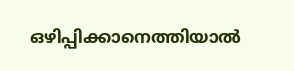ഒഴിപ്പിക്കാനെത്തിയാൽ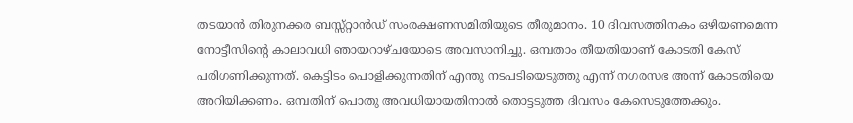തടയാൻ തിരുനക്കര ബസ്സ്റ്റാൻഡ് സംരക്ഷണസമിതിയുടെ തീരുമാനം. 10 ദിവസത്തിനകം ഒഴിയണമെന്ന നോട്ടീസിന്‍റെ കാലാവധി ഞായറാഴ്ചയോടെ അവസാനിച്ചു. ഒമ്പതാം തീയതിയാണ് കോടതി കേസ് പരിഗണിക്കുന്നത്. കെട്ടിടം പൊളിക്കുന്നതിന് എന്തു നടപടിയെടുത്തു എന്ന് നഗരസഭ അന്ന് കോടതിയെ അറിയിക്കണം. ഒമ്പതിന് പൊതു അവധിയായതിനാൽ തൊട്ടടുത്ത ദിവസം കേസെടുത്തേക്കും.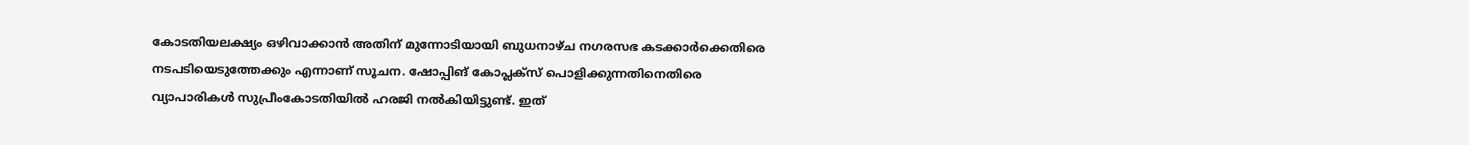കോടതിയലക്ഷ്യം ഒഴിവാക്കാൻ അതിന് മുന്നോടിയായി ബുധനാഴ്ച നഗരസഭ കടക്കാർക്കെതിരെ നടപടിയെടുത്തേക്കും എന്നാണ് സൂചന. ഷോപ്പിങ് കോപ്ലക്സ് പൊളിക്കുന്നതിനെതിരെ വ്യാപാരികൾ സുപ്രീംകോടതിയിൽ ഹരജി നൽകിയിട്ടുണ്ട്. ഇത്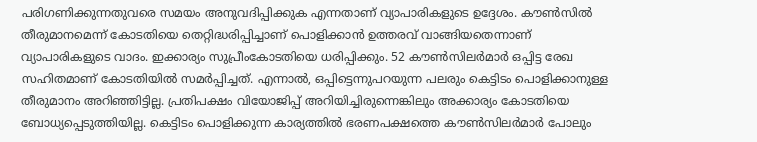പരിഗണിക്കുന്നതുവരെ സമയം അനുവദിപ്പിക്കുക എന്നതാണ് വ്യാപാരികളുടെ ഉദ്ദേശം. കൗൺസിൽ തീരുമാനമെന്ന് കോടതിയെ തെറ്റിദ്ധരിപ്പിച്ചാണ് പൊളിക്കാൻ ഉത്തരവ് വാങ്ങിയതെന്നാണ് വ്യാപാരികളുടെ വാദം. ഇക്കാര്യം സുപ്രീംകോടതിയെ ധരിപ്പിക്കും. 52 കൗൺസിലർമാർ ഒപ്പിട്ട രേഖ സഹിതമാണ് കോടതിയിൽ സമർപ്പിച്ചത്. എന്നാൽ, ഒപ്പിട്ടെന്നുപറയുന്ന പലരും കെട്ടിടം പൊളിക്കാനുള്ള തീരുമാനം അറിഞ്ഞിട്ടില്ല. പ്രതിപക്ഷം വിയോജിപ്പ് അറിയിച്ചിരുന്നെങ്കിലും അക്കാര്യം കോടതിയെ ബോധ്യപ്പെടുത്തിയില്ല. കെട്ടിടം പൊളിക്കുന്ന കാര്യത്തിൽ ഭരണപക്ഷത്തെ കൗൺസിലർമാർ പോലും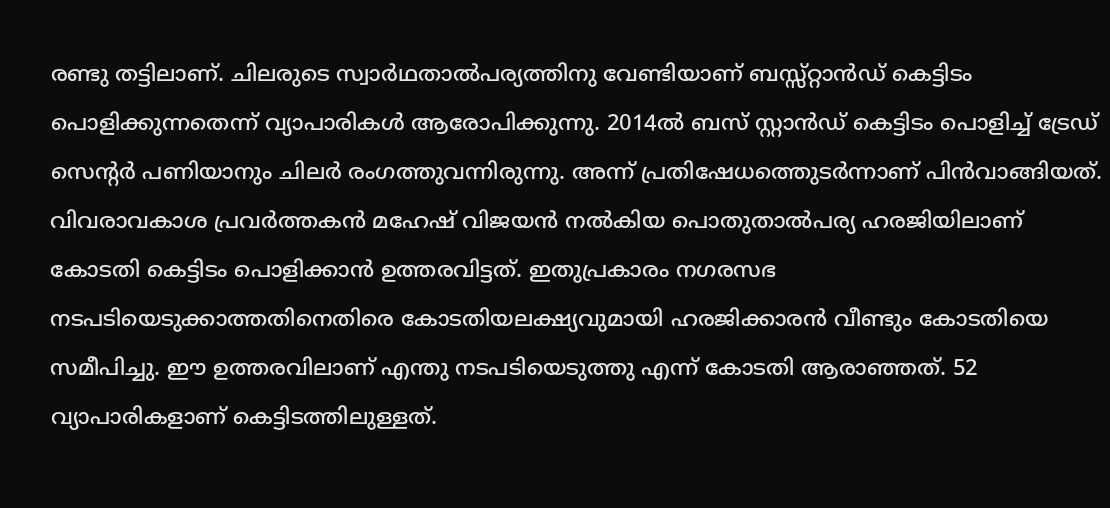രണ്ടു തട്ടിലാണ്. ചിലരുടെ സ്വാർഥതാൽപര്യത്തിനു വേണ്ടിയാണ് ബസ്സ്റ്റാൻഡ് കെട്ടിടം പൊളിക്കുന്നതെന്ന് വ്യാപാരികൾ ആരോപിക്കുന്നു. 2014ൽ ബസ് സ്റ്റാൻഡ് കെട്ടിടം പൊളിച്ച് ട്രേഡ് സെന്‍റർ പണിയാനും ചിലർ രംഗത്തുവന്നിരുന്നു. അന്ന് പ്രതിഷേധത്തെുടർന്നാണ് പിൻവാങ്ങിയത്. വിവരാവകാശ പ്രവർത്തകൻ മഹേഷ് വിജയൻ നൽകിയ പൊതുതാൽപര്യ ഹരജിയിലാണ് കോടതി കെട്ടിടം പൊളിക്കാൻ ഉത്തരവിട്ടത്. ഇതുപ്രകാരം നഗരസഭ നടപടിയെടുക്കാത്തതിനെതിരെ കോടതിയലക്ഷ്യവുമായി ഹരജിക്കാരൻ വീണ്ടും കോടതിയെ സമീപിച്ചു. ഈ ഉത്തരവിലാണ് എന്തു നടപടിയെടുത്തു എന്ന് കോടതി ആരാഞ്ഞത്. 52 വ്യാപാരികളാണ് കെട്ടിടത്തിലുള്ളത്.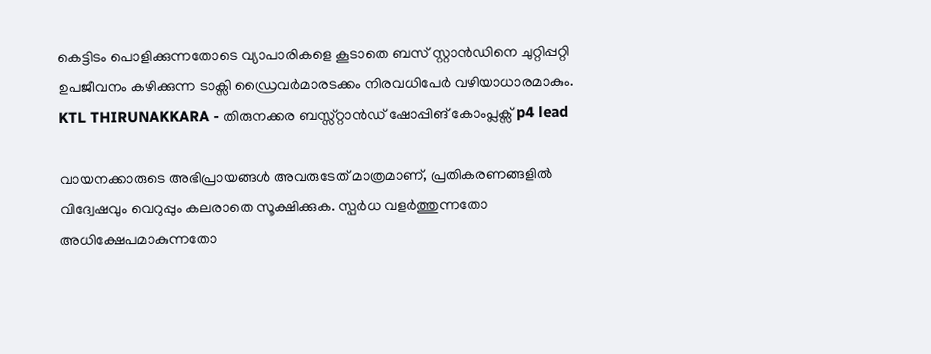കെട്ടിടം പൊളിക്കുന്നതോടെ വ്യാപാരികളെ കൂടാതെ ബസ് സ്റ്റാൻഡിനെ ചുറ്റിപ്പറ്റി ഉപജീവനം കഴിക്കുന്ന ടാക്സി ഡ്രൈവർമാരടക്കം നിരവധിപേർ വഴിയാധാരമാകും. KTL THIRUNAKKARA - തിരുനക്കര ബസ്സ്റ്റാൻഡ് ഷോപ്പിങ് കോംപ്ലക്സ് p4 lead

വായനക്കാരുടെ അഭിപ്രായങ്ങള്‍ അവരുടേത് മാത്രമാണ്, പ്രതികരണങ്ങളിൽ വിദ്വേഷവും വെറുപ്പും കലരാതെ സൂക്ഷിക്കുക. സ്പർധ വളർത്തുന്നതോ അധിക്ഷേപമാകുന്നതോ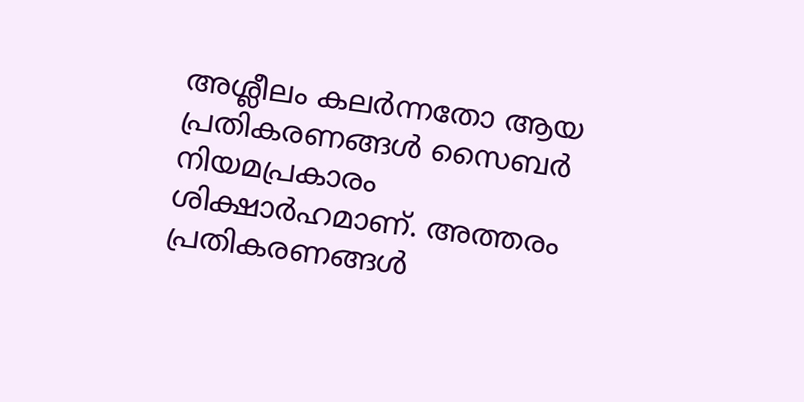അശ്ലീലം കലർന്നതോ ആയ പ്രതികരണങ്ങൾ സൈബർ നിയമപ്രകാരം ശിക്ഷാർഹമാണ്. അത്തരം പ്രതികരണങ്ങൾ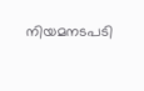നിയമനടപടി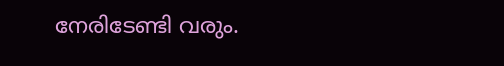നേരിടേണ്ടി വരും.